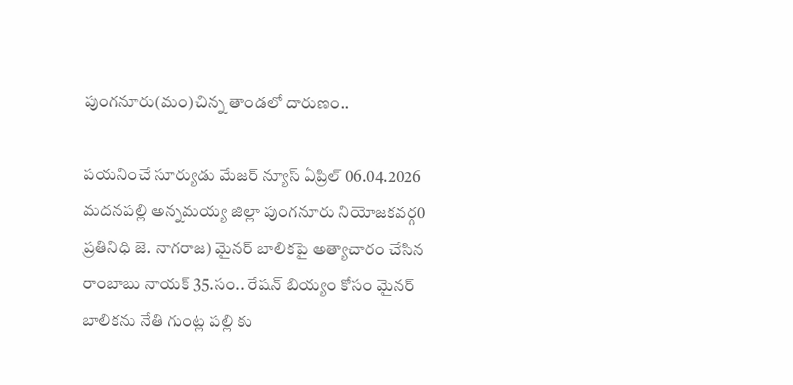పుంగనూరు(మం)చిన్న తాండలో దారుణం..

పయనించే సూర్యుడు మేజర్ న్యూస్ ఏప్రిల్ 06.04.2026 మదనపల్లి అన్నమయ్య జిల్లా పుంగనూరు నియోజకవర్గ0 ప్రతినిధి జె. నాగరాజ) మైనర్ బాలికపై అత్యాచారం చేసిన రాంబాబు నాయక్ 35.సం.. రేషన్ బియ్యం కోసం మైనర్ బాలికను నేతి గుంట్ల పల్లి కు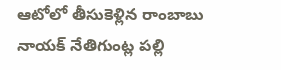ఆటోలో తీసుకెళ్లిన రాంబాబు నాయక్ నేతిగుంట్ల పల్లి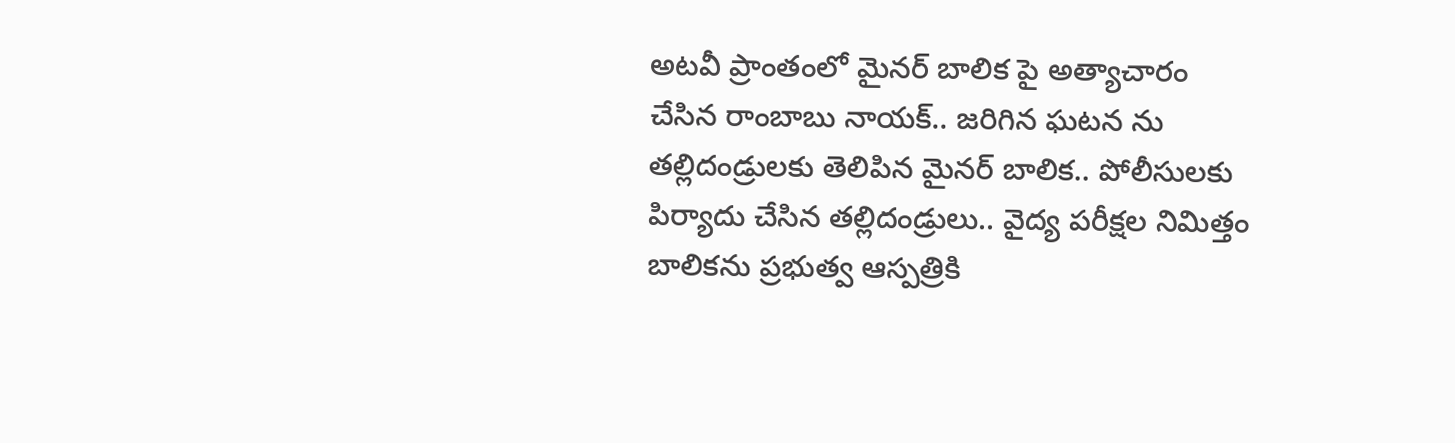అటవీ ప్రాంతంలో మైనర్ బాలిక పై అత్యాచారం చేసిన రాంబాబు నాయక్.. జరిగిన ఘటన ను తల్లిదండ్రులకు తెలిపిన మైనర్ బాలిక.. పోలీసులకు పిర్యాదు చేసిన తల్లిదండ్రులు.. వైద్య పరీక్షల నిమిత్తం బాలికను ప్రభుత్వ ఆస్పత్రికి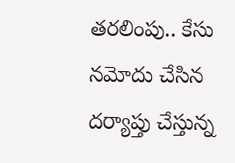తరలింపు.. కేసు నమోదు చేసిన దర్యాప్తు చేస్తున్న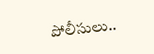పోలీసులు..